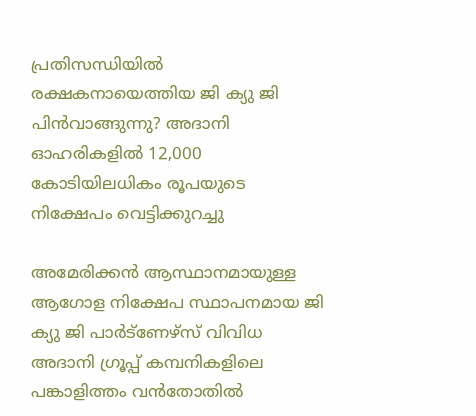പ്രതിസന്ധിയില്‍ രക്ഷകനായെത്തിയ ജി ക്യു ജി പിന്‍വാങ്ങുന്നു? അദാനി ഓഹരികളില്‍ 12,000 കോടിയിലധികം രൂപയുടെ നിക്ഷേപം വെട്ടിക്കുറച്ചു

അമേരിക്കന്‍ ആസ്ഥാനമായുള്ള ആഗോള നിക്ഷേപ സ്ഥാപനമായ ജി ക്യു ജി പാര്‍ട്ണേഴ്സ് വിവിധ അദാനി ഗ്രൂപ്പ് കമ്പനികളിലെ പങ്കാളിത്തം വന്‍തോതില്‍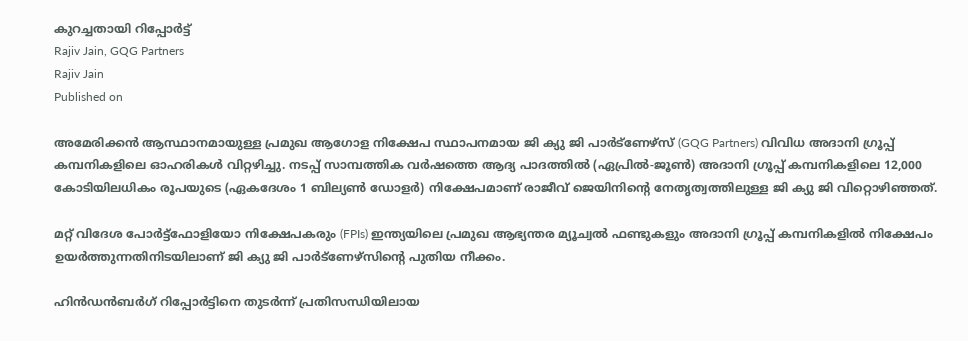കുറച്ചതായി റിപ്പോര്‍ട്ട്
Rajiv Jain, GQG Partners
Rajiv Jain
Published on

അമേരിക്കന്‍ ആസ്ഥാനമായുള്ള പ്രമുഖ ആഗോള നിക്ഷേപ സ്ഥാപനമായ ജി ക്യു ജി പാര്‍ട്ണേഴ്സ് (GQG Partners) വിവിധ അദാനി ഗ്രൂപ്പ് കമ്പനികളിലെ ഓഹരികള്‍ വിറ്റഴിച്ചു. നടപ്പ് സാമ്പത്തിക വര്‍ഷത്തെ ആദ്യ പാദത്തില്‍ (ഏപ്രില്‍-ജൂണ്‍) അദാനി ഗ്രൂപ്പ് കമ്പനികളിലെ 12,000 കോടിയിലധികം രൂപയുടെ (ഏകദേശം 1 ബില്യണ്‍ ഡോളര്‍) നിക്ഷേപമാണ് രാജീവ് ജെയിനിന്റെ നേതൃത്വത്തിലുള്ള ജി ക്യു ജി വിറ്റൊഴിഞ്ഞത്.

മറ്റ് വിദേശ പോര്‍ട്ട്ഫോളിയോ നിക്ഷേപകരും (FPIs) ഇന്ത്യയിലെ പ്രമുഖ ആഭ്യന്തര മ്യൂച്വല്‍ ഫണ്ടുകളും അദാനി ഗ്രൂപ്പ് കമ്പനികളില്‍ നിക്ഷേപം ഉയര്‍ത്തുന്നതിനിടയിലാണ് ജി ക്യു ജി പാര്‍ട്ണേഴ്സിന്റെ പുതിയ നീക്കം.

ഹിന്‍ഡന്‍ബര്‍ഗ് റിപ്പോര്‍ട്ടിനെ തുടര്‍ന്ന് പ്രതിസന്ധിയിലായ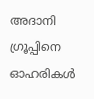അദാനി ഗ്രൂപ്പിനെ ഓഹരികള്‍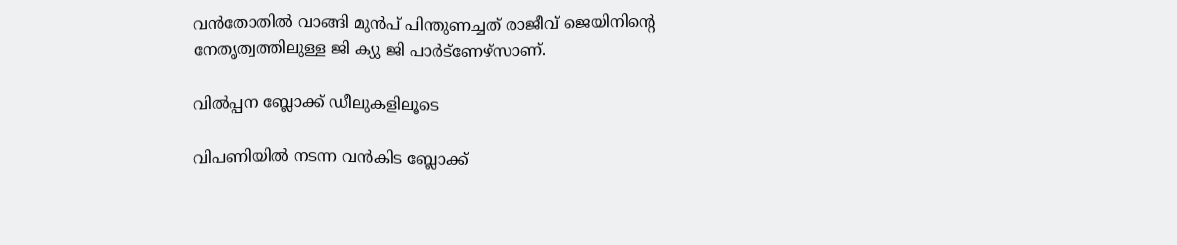വന്‍തോതില്‍ വാങ്ങി മുന്‍പ് പിന്തുണച്ചത് രാജീവ് ജെയിനിന്റെ നേതൃത്വത്തിലുള്ള ജി ക്യു ജി പാര്‍ട്ണേഴ്സാണ്.

വില്‍പ്പന ബ്ലോക്ക് ഡീലുകളിലൂടെ

വിപണിയില്‍ നടന്ന വന്‍കിട ബ്ലോക്ക്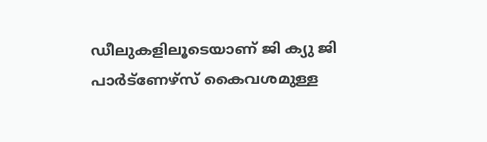ഡീലുകളിലൂടെയാണ് ജി ക്യു ജി പാര്‍ട്ണേഴ്സ് കൈവശമുള്ള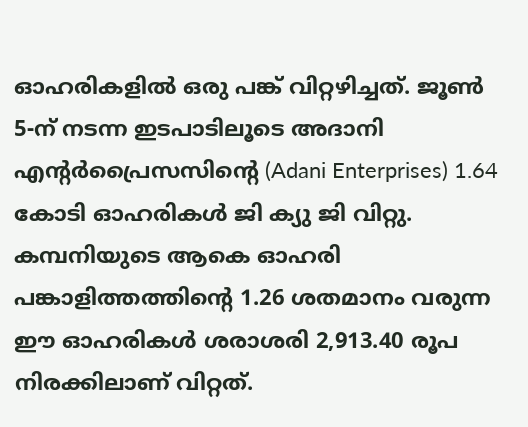ഓഹരികളില്‍ ഒരു പങ്ക് വിറ്റഴിച്ചത്. ജൂണ്‍ 5-ന് നടന്ന ഇടപാടിലൂടെ അദാനി എന്റര്‍പ്രൈസസിന്റെ (Adani Enterprises) 1.64 കോടി ഓഹരികള്‍ ജി ക്യു ജി വിറ്റു. കമ്പനിയുടെ ആകെ ഓഹരി പങ്കാളിത്തത്തിന്റെ 1.26 ശതമാനം വരുന്ന ഈ ഓഹരികള്‍ ശരാശരി 2,913.40 രൂപ നിരക്കിലാണ് വിറ്റത്.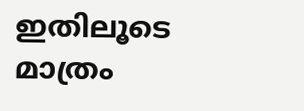ഇതിലൂടെ മാത്രം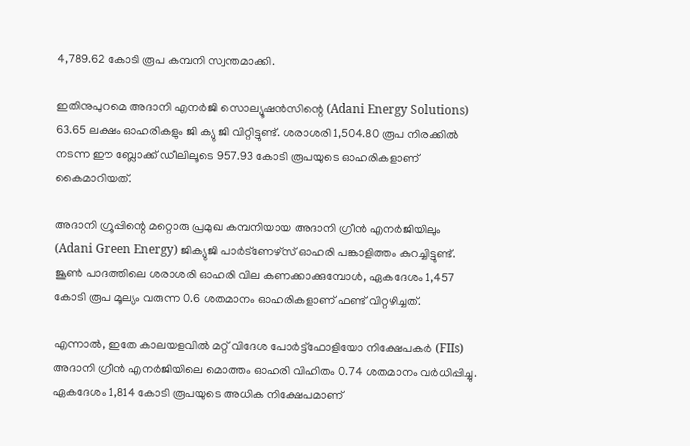4,789.62 കോടി രൂപ കമ്പനി സ്വന്തമാക്കി.

ഇതിനുപുറമെ അദാനി എനര്‍ജി സൊല്യൂഷന്‍സിന്റെ (Adani Energy Solutions) 63.65 ലക്ഷം ഓഹരികളും ജി ക്യു ജി വിറ്റിട്ടുണ്ട്. ശരാശരി 1,504.80 രൂപ നിരക്കില്‍ നടന്ന ഈ ബ്ലോക്ക് ഡീലിലൂടെ 957.93 കോടി രൂപയുടെ ഓഹരികളാണ് കൈമാറിയത്.

അദാനി ഗ്രൂപ്പിന്റെ മറ്റൊരു പ്രമുഖ കമ്പനിയായ അദാനി ഗ്രീന്‍ എനര്‍ജിയിലും (Adani Green Energy) ജിക്യുജി പാര്‍ട്‌ണേഴ്‌സ് ഓഹരി പങ്കാളിത്തം കുറച്ചിട്ടുണ്ട്. ജൂണ്‍ പാദത്തിലെ ശരാശരി ഓഹരി വില കണക്കാക്കുമ്പോള്‍, ഏകദേശം 1,457 കോടി രൂപ മൂല്യം വരുന്ന 0.6 ശതമാനം ഓഹരികളാണ് ഫണ്ട് വിറ്റഴിച്ചത്.

എന്നാല്‍, ഇതേ കാലയളവില്‍ മറ്റ് വിദേശ പോര്‍ട്ട്ഫോളിയോ നിക്ഷേപകര്‍ (FIIs) അദാനി ഗ്രീന്‍ എനര്‍ജിയിലെ മൊത്തം ഓഹരി വിഹിതം 0.74 ശതമാനം വര്‍ധിപ്പിച്ചു. ഏകദേശം 1,814 കോടി രൂപയുടെ അധിക നിക്ഷേപമാണ്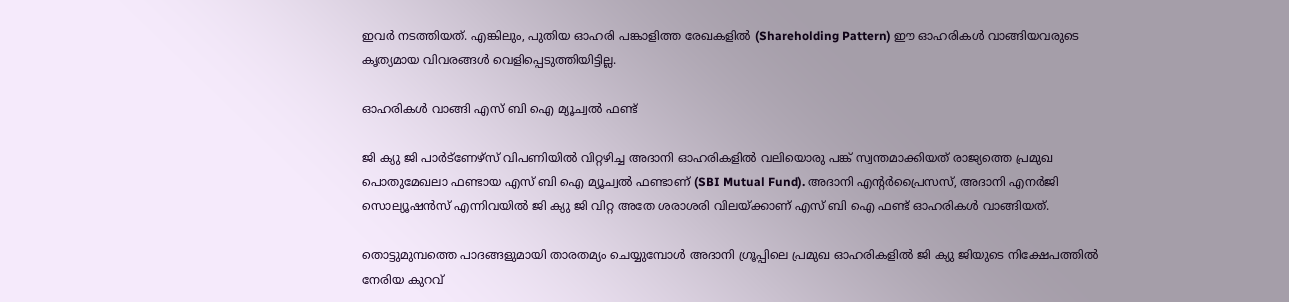ഇവര്‍ നടത്തിയത്. എങ്കിലും, പുതിയ ഓഹരി പങ്കാളിത്ത രേഖകളില്‍ (Shareholding Pattern) ഈ ഓഹരികള്‍ വാങ്ങിയവരുടെ കൃത്യമായ വിവരങ്ങള്‍ വെളിപ്പെടുത്തിയിട്ടില്ല.

ഓഹരികള്‍ വാങ്ങി എസ് ബി ഐ മ്യൂച്വല്‍ ഫണ്ട്

ജി ക്യു ജി പാര്‍ട്ണേഴ്സ് വിപണിയില്‍ വിറ്റഴിച്ച അദാനി ഓഹരികളില്‍ വലിയൊരു പങ്ക് സ്വന്തമാക്കിയത് രാജ്യത്തെ പ്രമുഖ പൊതുമേഖലാ ഫണ്ടായ എസ് ബി ഐ മ്യൂച്വല്‍ ഫണ്ടാണ് (SBI Mutual Fund). അദാനി എന്റര്‍പ്രൈസസ്, അദാനി എനര്‍ജി സൊല്യൂഷന്‍സ് എന്നിവയില്‍ ജി ക്യു ജി വിറ്റ അതേ ശരാശരി വിലയ്ക്കാണ് എസ് ബി ഐ ഫണ്ട് ഓഹരികള്‍ വാങ്ങിയത്.

തൊട്ടുമുമ്പത്തെ പാദങ്ങളുമായി താരതമ്യം ചെയ്യുമ്പോള്‍ അദാനി ഗ്രൂപ്പിലെ പ്രമുഖ ഓഹരികളില്‍ ജി ക്യു ജിയുടെ നിക്ഷേപത്തില്‍ നേരിയ കുറവ്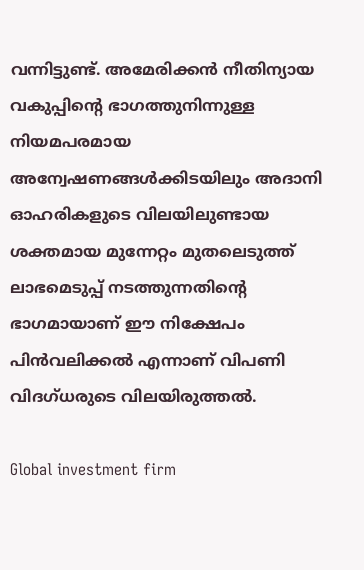വന്നിട്ടുണ്ട്. അമേരിക്കന്‍ നീതിന്യായ വകുപ്പിന്റെ ഭാഗത്തുനിന്നുള്ള നിയമപരമായ അന്വേഷണങ്ങള്‍ക്കിടയിലും അദാനി ഓഹരികളുടെ വിലയിലുണ്ടായ ശക്തമായ മുന്നേറ്റം മുതലെടുത്ത് ലാഭമെടുപ്പ് നടത്തുന്നതിന്റെ ഭാഗമായാണ് ഈ നിക്ഷേപം പിന്‍വലിക്കല്‍ എന്നാണ് വിപണി വിദഗ്ധരുടെ വിലയിരുത്തല്‍.

Global investment firm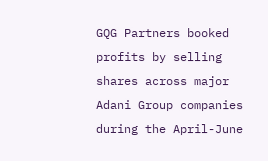GQG Partners booked profits by selling shares across major Adani Group companies during the April-June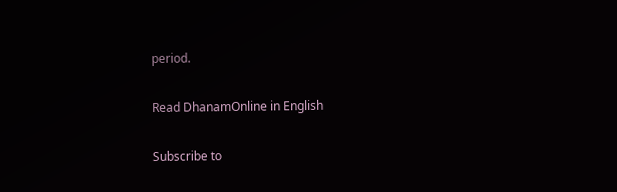period.

Read DhanamOnline in English

Subscribe to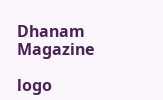Dhanam Magazine

logo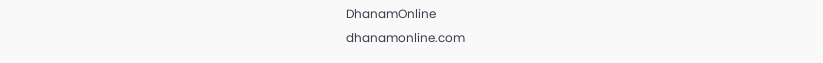DhanamOnline
dhanamonline.com